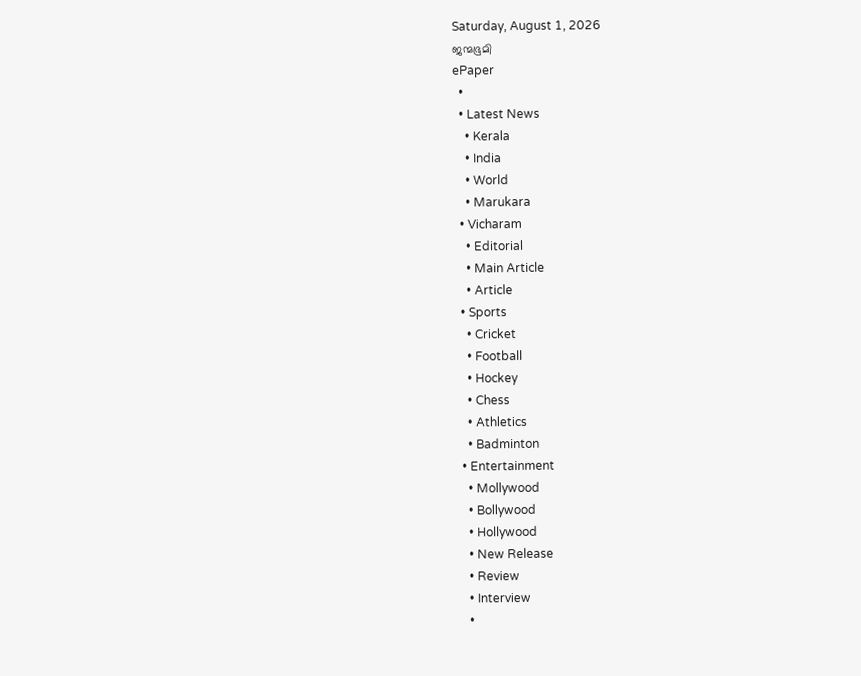Saturday, August 1, 2026
ജന്മഭൂമി
ePaper
  •
  • Latest News
    • Kerala
    • India
    • World
    • Marukara
  • Vicharam
    • Editorial
    • Main Article
    • Article
  • Sports
    • Cricket
    • Football
    • Hockey
    • Chess
    • Athletics
    • Badminton
  • Entertainment
    • Mollywood
    • Bollywood
    • Hollywood
    • New Release
    • Review
    • Interview
    •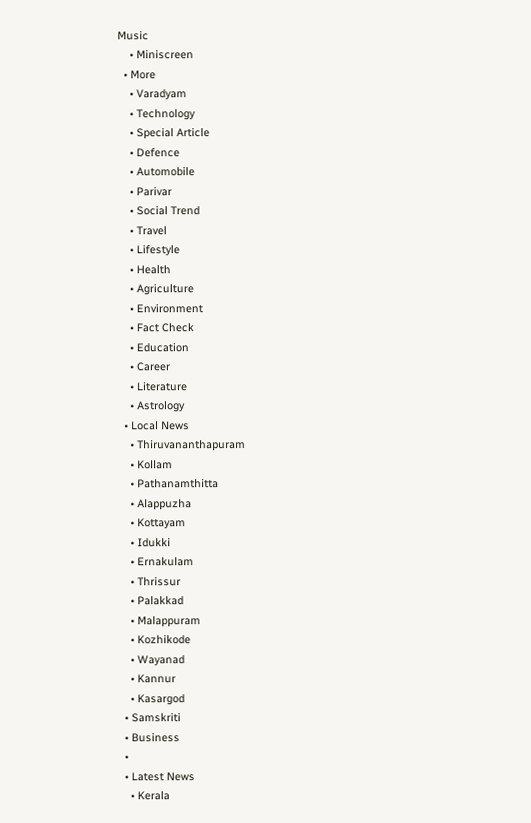Music
    • Miniscreen
  • More
    • Varadyam
    • Technology
    • Special Article
    • Defence
    • Automobile
    • Parivar
    • Social Trend
    • Travel
    • Lifestyle
    • Health
    • Agriculture
    • Environment
    • Fact Check
    • Education
    • Career
    • Literature
    • Astrology
  • Local News
    • Thiruvananthapuram
    • Kollam
    • Pathanamthitta
    • Alappuzha
    • Kottayam
    • Idukki
    • Ernakulam
    • Thrissur
    • Palakkad
    • Malappuram
    • Kozhikode
    • Wayanad
    • Kannur
    • Kasargod
  • Samskriti
  • Business
  •
  • Latest News
    • Kerala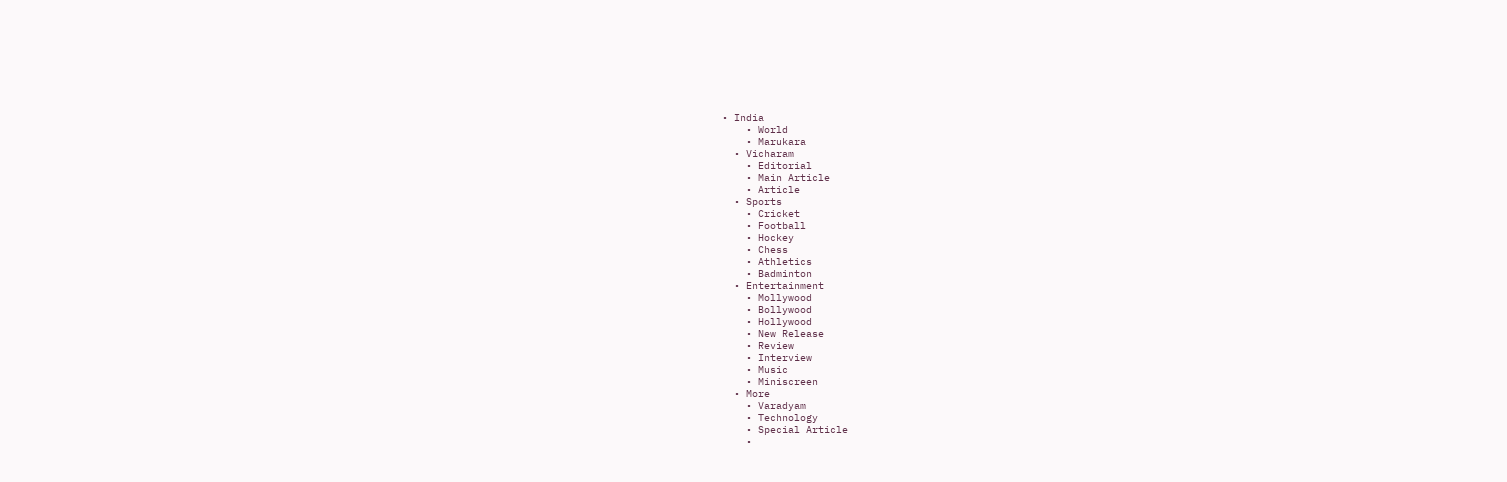• India
    • World
    • Marukara
  • Vicharam
    • Editorial
    • Main Article
    • Article
  • Sports
    • Cricket
    • Football
    • Hockey
    • Chess
    • Athletics
    • Badminton
  • Entertainment
    • Mollywood
    • Bollywood
    • Hollywood
    • New Release
    • Review
    • Interview
    • Music
    • Miniscreen
  • More
    • Varadyam
    • Technology
    • Special Article
    •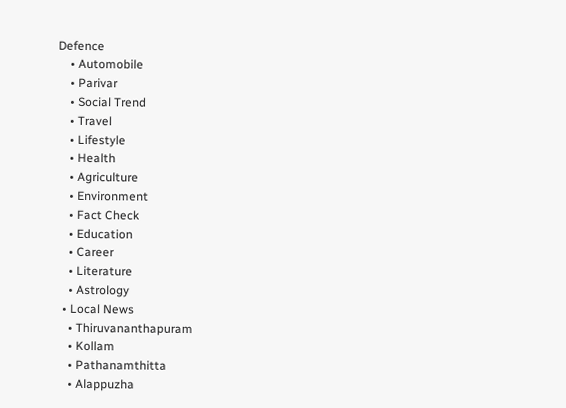Defence
    • Automobile
    • Parivar
    • Social Trend
    • Travel
    • Lifestyle
    • Health
    • Agriculture
    • Environment
    • Fact Check
    • Education
    • Career
    • Literature
    • Astrology
  • Local News
    • Thiruvananthapuram
    • Kollam
    • Pathanamthitta
    • Alappuzha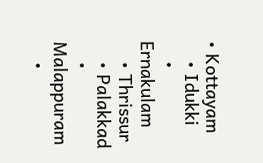• Kottayam
    • Idukki
    • Ernakulam
    • Thrissur
    • Palakkad
    • Malappuram
    •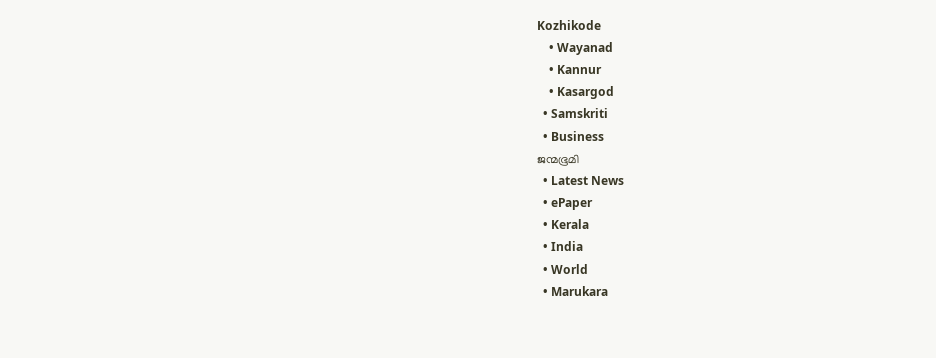Kozhikode
    • Wayanad
    • Kannur
    • Kasargod
  • Samskriti
  • Business
ജന്മഭൂമി
  • Latest News
  • ePaper
  • Kerala
  • India
  • World
  • Marukara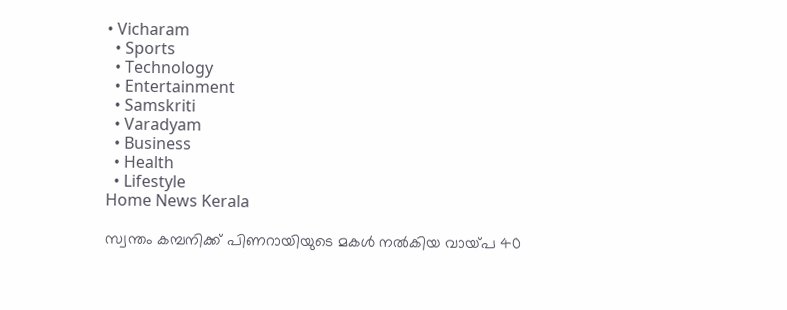• Vicharam
  • Sports
  • Technology
  • Entertainment
  • Samskriti
  • Varadyam
  • Business
  • Health
  • Lifestyle
Home News Kerala

സ്വന്തം കമ്പനിക്ക് പിണറായിയുടെ മകള്‍ നല്‍കിയ വായ്‌പ 40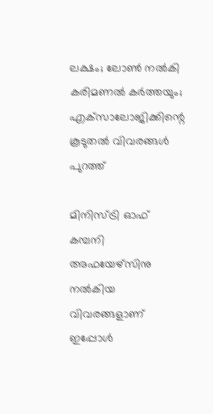ലക്ഷം; ലോണ്‍ നല്‍കി കരിമണല്‍ കര്‍ത്തയും; എക്‌സാലോജിക്കിന്റെ കൂടുതല്‍ വിവരങ്ങള്‍ പുറത്ത്

മിനിസ്ട്രി ഓഫ് കമ്പനി അഫയേഴ്‌സിനു നല്‍കിയ വിവരങ്ങളാണ് ഇപ്പോള്‍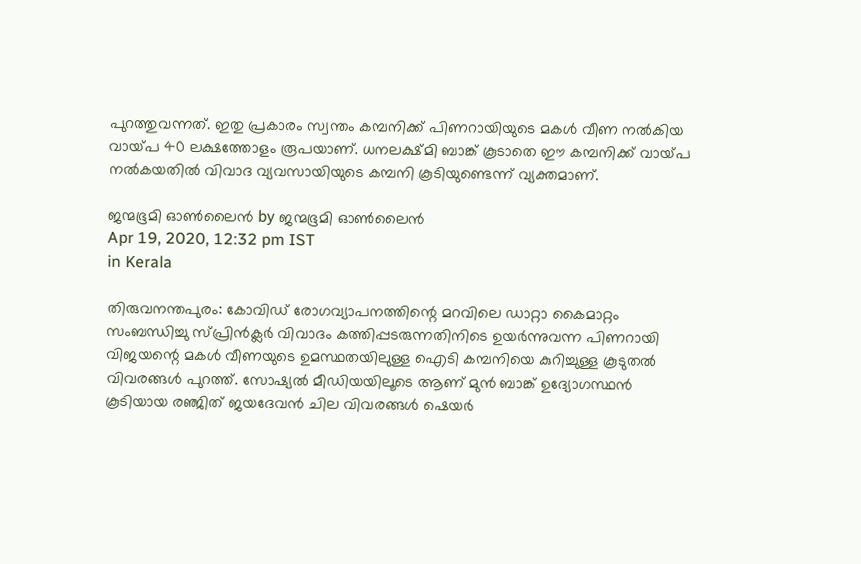പുറത്തുവന്നത്. ഇതു പ്രകാരം സ്വന്തം കമ്പനിക്ക് പിണറായിയുടെ മകള്‍ വീണ നല്‍കിയ വായ്‌പ 40 ലക്ഷത്തോളം രൂപയാണ്. ധനലക്ഷ്മി ബാങ്ക് കൂടാതെ ഈ കമ്പനിക്ക് വായ്‌പ നല്‍കയതില്‍ വിവാദ വ്യവസായിയുടെ കമ്പനി കൂടിയുണ്ടെന്ന് വ്യക്തമാണ്.

ജന്മഭൂമി ഓണ്‍ലൈന്‍ by ജന്മഭൂമി ഓണ്‍ലൈന്‍
Apr 19, 2020, 12:32 pm IST
in Kerala

തിരുവനന്തപുരം: കോവിഡ് രോഗവ്യാപനത്തിന്റെ മറവിലെ ഡാറ്റാ കൈമാറ്റം സംബന്ധിച്ചു സ്പ്രിന്‍ക്ലര്‍ വിവാദം കത്തിപ്പടരുന്നതിനിടെ ഉയര്‍ന്നുവന്ന പിണറായി വിജയന്റെ മകള്‍ വീണയുടെ ഉമസ്ഥതയിലുള്ള ഐടി കമ്പനിയെ കുറിച്ചുള്ള കൂടുതല്‍ വിവരങ്ങള്‍ പുറത്ത്. സോഷ്യല്‍ മീഡിയയിലൂടെ ആണ് മുന്‍ ബാങ്ക് ഉദ്യോഗസ്ഥന്‍ കൂടിയായ രഞ്ജിത് ജയദേവന്‍ ചില വിവരങ്ങള്‍ ഷെയര്‍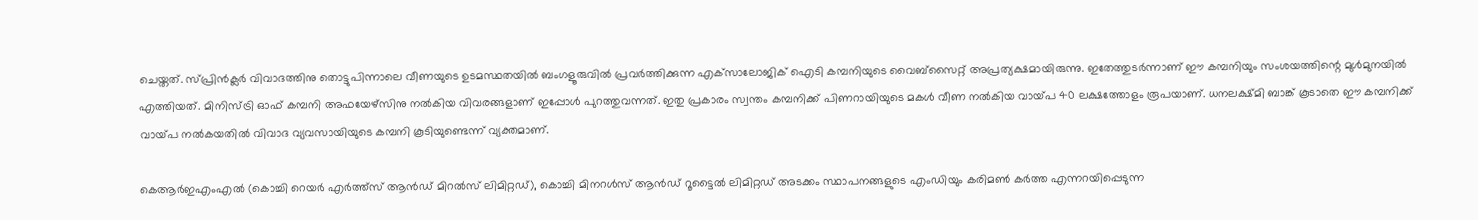ചെയ്തത്. സ്പ്രിന്‍ക്ലര്‍ വിവാദത്തിനു തൊട്ടുപിന്നാലെ വീണയുടെ ഉടമസ്ഥതയില്‍ ബംഗളൂരുവില്‍ പ്രവര്‍ത്തിക്കുന്ന എക്‌സാലോജിക് ഐടി കമ്പനിയുടെ വൈബ്‌സൈറ്റ് അപ്രത്യക്ഷമായിരുന്നു. ഇതേത്തുടര്‍ന്നാണ് ഈ കമ്പനിയും സംശയത്തിന്റെ മുള്‍മുനയില്‍ എത്തിയത്. മിനിസ്ട്രി ഓഫ് കമ്പനി അഫയേഴ്‌സിനു നല്‍കിയ വിവരങ്ങളാണ് ഇപ്പോള്‍ പുറത്തുവന്നത്. ഇതു പ്രകാരം സ്വന്തം കമ്പനിക്ക് പിണറായിയുടെ മകള്‍ വീണ നല്‍കിയ വായ്‌പ 40 ലക്ഷത്തോളം രൂപയാണ്. ധനലക്ഷ്മി ബാങ്ക് കൂടാതെ ഈ കമ്പനിക്ക് വായ്‌പ നല്‍കയതില്‍ വിവാദ വ്യവസായിയുടെ കമ്പനി കൂടിയുണ്ടെന്ന് വ്യക്തമാണ്.

കെആര്‍ഇഎംഎല്‍ (കൊച്ചി റെയര്‍ എര്‍ത്ത്‌സ് ആന്‍ഡ് മിറല്‍സ് ലിമിറ്റഡ്), കൊച്ചി മിനറള്‍സ് ആന്‍ഡ് റൂട്ടൈല്‍ ലിമിറ്റഡ് അടക്കം സ്ഥാപനങ്ങളുടെ എംഡിയും കരിമണ്‍ കര്‍ത്ത എന്നറയിപ്പെടുന്ന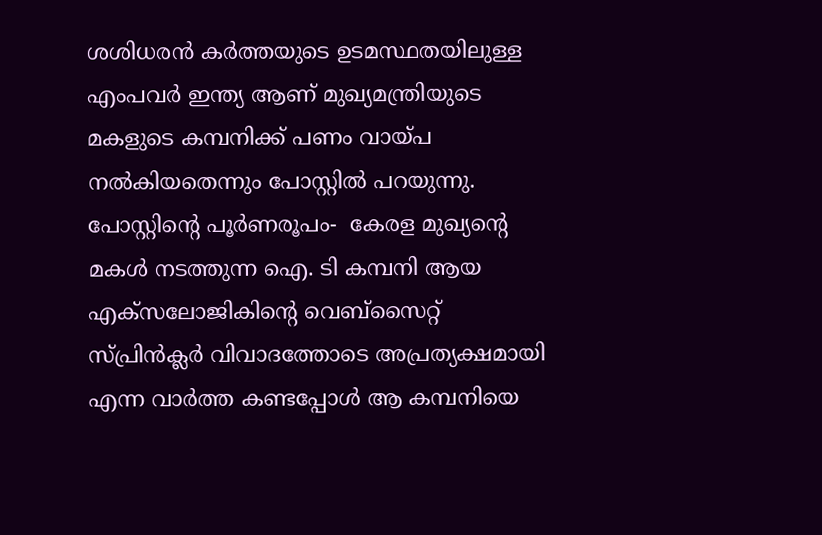ശശിധരന്‍ കര്‍ത്തയുടെ ഉടമസ്ഥതയിലുള്ള എംപവര്‍ ഇന്ത്യ ആണ് മുഖ്യമന്ത്രിയുടെ മകളുടെ കമ്പനിക്ക് പണം വായ്‌പ നല്‍കിയതെന്നും പോസ്റ്റില്‍ പറയുന്നു.  പോസ്റ്റിന്റെ പൂര്‍ണരൂപം-  കേരള മുഖ്യന്റെ മകള്‍ നടത്തുന്ന ഐ. ടി കമ്പനി ആയ എക്‌സലോജികിന്റെ വെബ്‌സൈറ്റ് സ്പ്രിന്‍ക്ലര്‍ വിവാദത്തോടെ അപ്രത്യക്ഷമായി എന്ന വാര്‍ത്ത കണ്ടപ്പോള്‍ ആ കമ്പനിയെ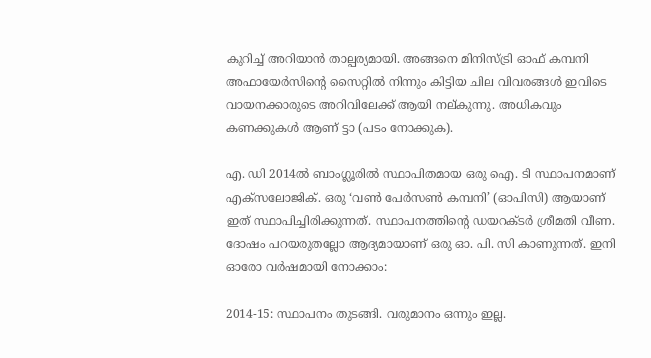കുറിച്ച് അറിയാന്‍ താല്പര്യമായി. അങ്ങനെ മിനിസ്ട്രി ഓഫ് കമ്പനി അഫായേര്‍സിന്റെ സൈറ്റില്‍ നിന്നും കിട്ടിയ ചില വിവരങ്ങള്‍ ഇവിടെ വായനക്കാരുടെ അറിവിലേക്ക് ആയി നല്കുന്നു. അധികവും കണക്കുകള്‍ ആണ് ട്ടാ (പടം നോക്കുക).

എ. ഡി 2014ല്‍ ബാംഗ്ലൂരില്‍ സ്ഥാപിതമായ ഒരു ഐ. ടി സ്ഥാപനമാണ് എക്‌സലോജിക്. ഒരു ‘വണ്‍ പേര്‍സണ്‍ കമ്പനി’ (ഓപിസി) ആയാണ് ഇത് സ്ഥാപിച്ചിരിക്കുന്നത്. സ്ഥാപനത്തിന്റെ ഡയറക്ടര്‍ ശ്രീമതി വീണ. ദോഷം പറയരുതല്ലോ ആദ്യമായാണ് ഒരു ഓ. പി. സി കാണുന്നത്. ഇനി ഓരോ വര്‍ഷമായി നോക്കാം:

2014-15: സ്ഥാപനം തുടങ്ങി. വരുമാനം ഒന്നും ഇല്ല.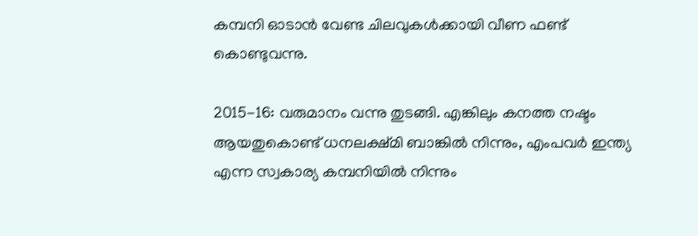കമ്പനി ഓടാന്‍ വേണ്ട ചിലവുകള്‍ക്കായി വീണ ഫണ്ട് കൊണ്ടുവന്നു.

2015-16: വരുമാനം വന്നു തുടങ്ങി. എങ്കിലും കനത്ത നഷ്ടം ആയതുകൊണ്ട് ധനലക്ഷ്മി ബാങ്കില്‍ നിന്നും, എംപവര്‍ ഇന്ത്യ എന്ന സ്വകാര്യ കമ്പനിയില്‍ നിന്നും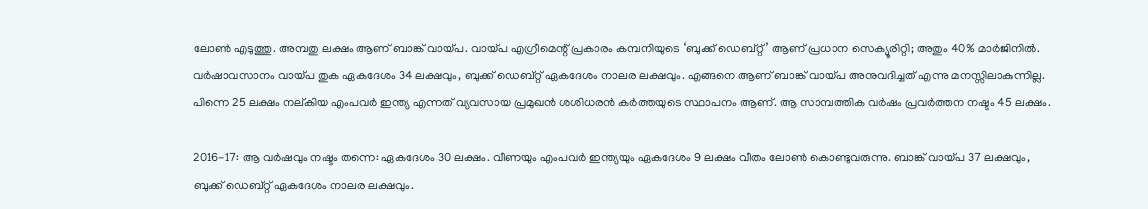ലോണ്‍ എടുത്തു. അമ്പതു ലക്ഷം ആണ് ബാങ്ക് വായ്‌പ. വായ്‌പ എഗ്രീമെന്റ് പ്രകാരം കമ്പനിയുടെ ‘ബുക്ക് ഡെബ്റ്റ്’ ആണ് പ്രധാന സെക്യൂരിറ്റി; അതും 40% മാര്‍ജിനില്‍. വര്‍ഷാവസാനം വായ്‌പ തുക ഏകദേശം 34 ലക്ഷവും, ബുക്ക് ഡെബ്റ്റ് ഏകദേശം നാലര ലക്ഷവും. എങ്ങനെ ആണ് ബാങ്ക് വായ്‌പ അനുവദിച്ചത് എന്നു മനസ്സിലാകുന്നില്ല. പിന്നെ 25 ലക്ഷം നല്കിയ എംപവര്‍ ഇന്ത്യ എന്നത് വ്യവസായ പ്രമുഖന്‍ ശശിധരന്‍ കര്‍ത്തയുടെ സ്ഥാപനം ആണ്. ആ സാമ്പത്തിക വര്‍ഷം പ്രവര്‍ത്തന നഷ്ടം 45 ലക്ഷം.

2016-17: ആ വര്‍ഷവും നഷ്ടം തന്നെ: ഏകദേശം 30 ലക്ഷം. വീണയും എംപവര്‍ ഇന്ത്യയും ഏകദേശം 9 ലക്ഷം വീതം ലോണ്‍ കൊണ്ടുവരുന്നു. ബാങ്ക് വായ്‌പ 37 ലക്ഷവും, ബുക്ക് ഡെബ്റ്റ് ഏകദേശം നാലര ലക്ഷവും.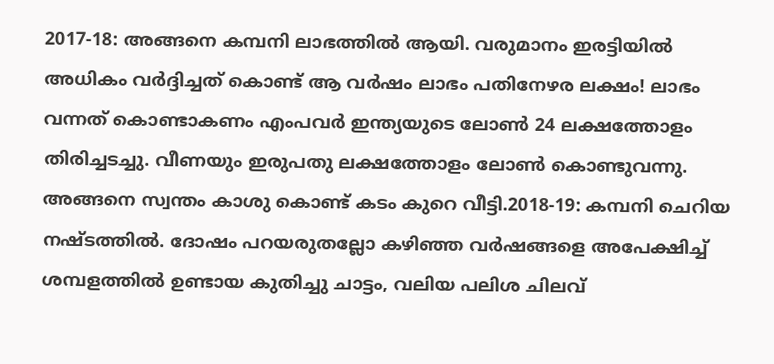2017-18: അങ്ങനെ കമ്പനി ലാഭത്തില്‍ ആയി. വരുമാനം ഇരട്ടിയില്‍ അധികം വര്‍ദ്ദിച്ചത് കൊണ്ട് ആ വര്‍ഷം ലാഭം പതിനേഴര ലക്ഷം! ലാഭം വന്നത് കൊണ്ടാകണം എംപവര്‍ ഇന്ത്യയുടെ ലോണ്‍ 24 ലക്ഷത്തോളം തിരിച്ചടച്ചു. വീണയും ഇരുപതു ലക്ഷത്തോളം ലോണ്‍ കൊണ്ടുവന്നു. അങ്ങനെ സ്വന്തം കാശു കൊണ്ട് കടം കുറെ വീട്ടി.2018-19: കമ്പനി ചെറിയ നഷ്ടത്തില്‍. ദോഷം പറയരുതല്ലോ കഴിഞ്ഞ വര്‍ഷങ്ങളെ അപേക്ഷിച്ച് ശമ്പളത്തില്‍ ഉണ്ടായ കുതിച്ചു ചാട്ടം, വലിയ പലിശ ചിലവ്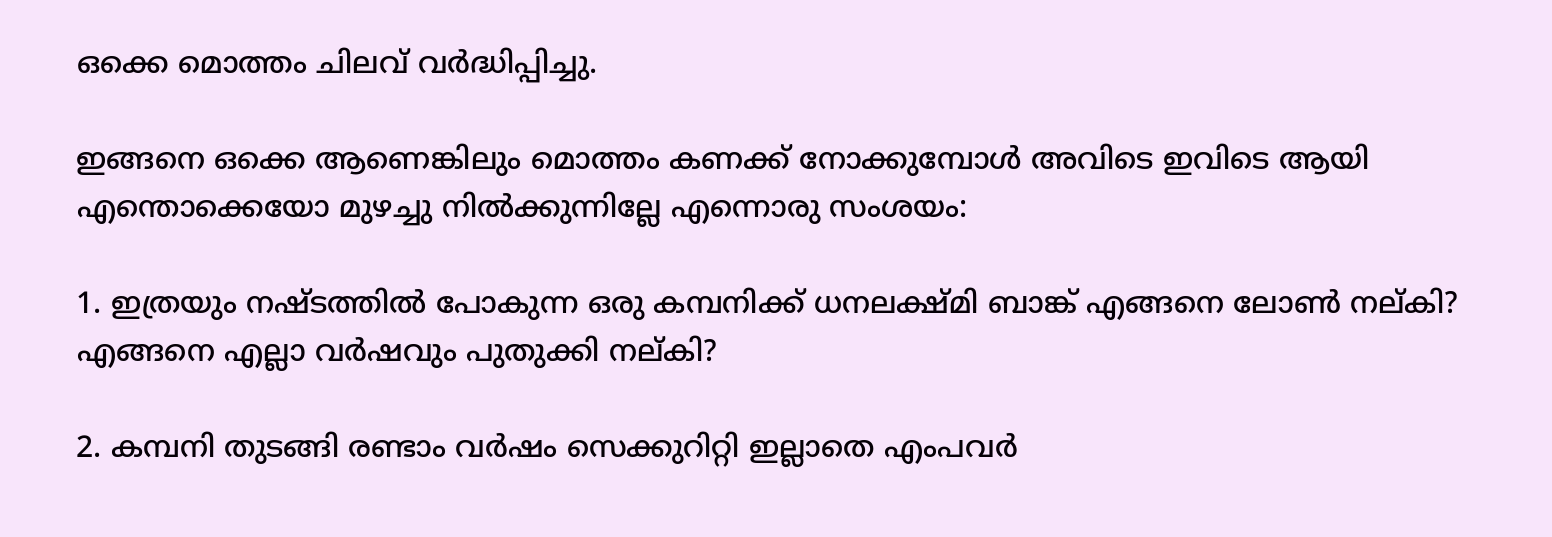ഒക്കെ മൊത്തം ചിലവ് വര്‍ദ്ധിപ്പിച്ചു.

ഇങ്ങനെ ഒക്കെ ആണെങ്കിലും മൊത്തം കണക്ക് നോക്കുമ്പോള്‍ അവിടെ ഇവിടെ ആയി എന്തൊക്കെയോ മുഴച്ചു നില്‍ക്കുന്നില്ലേ എന്നൊരു സംശയം:

1. ഇത്രയും നഷ്ടത്തില്‍ പോകുന്ന ഒരു കമ്പനിക്ക് ധനലക്ഷ്മി ബാങ്ക് എങ്ങനെ ലോണ്‍ നല്കി? എങ്ങനെ എല്ലാ വര്‍ഷവും പുതുക്കി നല്കി?

2. കമ്പനി തുടങ്ങി രണ്ടാം വര്‍ഷം സെക്കുറിറ്റി ഇല്ലാതെ എംപവര്‍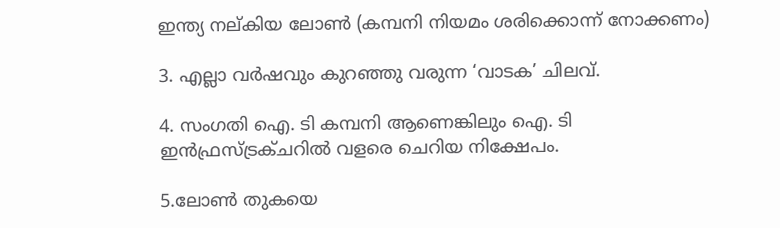ഇന്ത്യ നല്കിയ ലോണ്‍ (കമ്പനി നിയമം ശരിക്കൊന്ന് നോക്കണം)

3. എല്ലാ വര്‍ഷവും കുറഞ്ഞു വരുന്ന ‘വാടക’ ചിലവ്.

4. സംഗതി ഐ. ടി കമ്പനി ആണെങ്കിലും ഐ. ടി ഇന്‍ഫ്രസ്ട്രക്ചറില്‍ വളരെ ചെറിയ നിക്ഷേപം.

5.ലോണ്‍ തുകയെ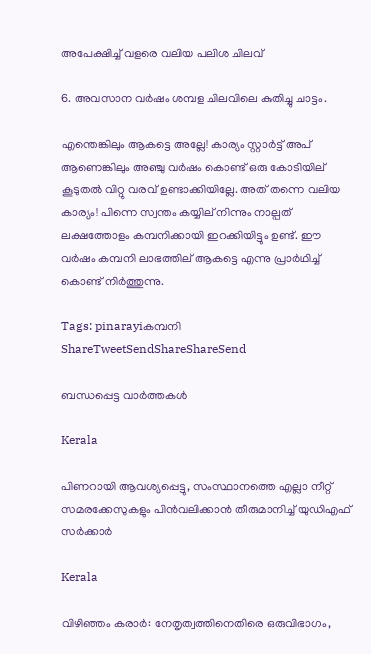അപേക്ഷിച്ച് വളരെ വലിയ പലിശ ചിലവ്

6. അവസാന വര്‍ഷം ശമ്പള ചിലവിലെ കുതിച്ചു ചാട്ടം.

എന്തെങ്കിലും ആകട്ടെ അല്ലേ! കാര്യം സ്റ്റാര്‍ട്ട് അപ് ആണെങ്കിലും അഞ്ചു വര്‍ഷം കൊണ്ട് ഒരു കോടിയില് കൂടുതല്‍ വിറ്റു വരവ് ഉണ്ടാക്കിയില്ലേ. അത് തന്നെ വലിയ കാര്യം! പിന്നെ സ്വന്തം കയ്യില് നിന്നും നാല്പത് ലക്ഷത്തോളം കമ്പനിക്കായി ഇറക്കിയിട്ടും ഉണ്ട്. ഈ വര്‍ഷം കമ്പനി ലാഭത്തില് ആകട്ടെ എന്നു പ്രാര്‍ഥിച്ച് കൊണ്ട് നിര്‍ത്തുന്നു.

Tags: pinarayiകമ്പനി
ShareTweetSendShareShareSend

ബന്ധപ്പെട്ട വാര്‍ത്തകള്‍

Kerala

പിണറായി ആവശ്യപ്പെട്ടു, സംസ്ഥാനത്തെ എല്ലാ നീറ്റ് സമരക്കേസുകളും പിന്‍വലിക്കാന്‍ തീരുമാനിച്ച് യുഡിഎഫ് സര്‍ക്കാര്‍

Kerala

വിഴിഞ്ഞം കരാര്‍: നേതൃത്വത്തിനെതിരെ ഒരുവിഭാഗം,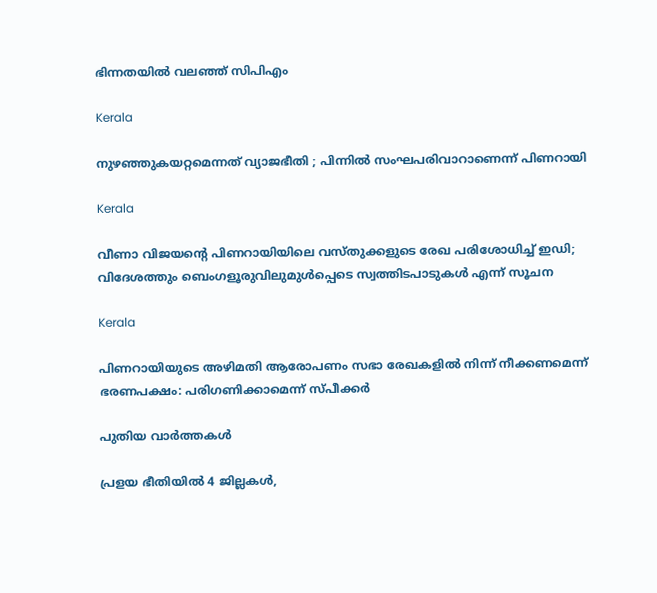ഭിന്നതയില്‍ വലഞ്ഞ് സിപിഎം

Kerala

നുഴഞ്ഞുകയറ്റമെന്നത് വ്യാജഭീതി ; പിന്നിൽ സംഘപരിവാറാണെന്ന് പിണറായി

Kerala

വീണാ വിജയന്റെ പിണറായിയിലെ വസ്തുക്കളുടെ രേഖ പരിശോധിച്ച് ഇഡി; വിദേശത്തും ബെംഗളൂരുവിലുമുൾപ്പെടെ സ്വത്തിടപാടുകൾ എന്ന് സൂചന

Kerala

പിണറായിയുടെ അഴിമതി ആരോപണം സഭാ രേഖകളില്‍ നിന്ന് നീക്കണമെന്ന് ഭരണപക്ഷം: പരിഗണിക്കാമെന്ന് സ്പീക്കര്‍

പുതിയ വാര്‍ത്തകള്‍

പ്രളയ ഭീതിയില്‍ 4 ജില്ലകള്‍,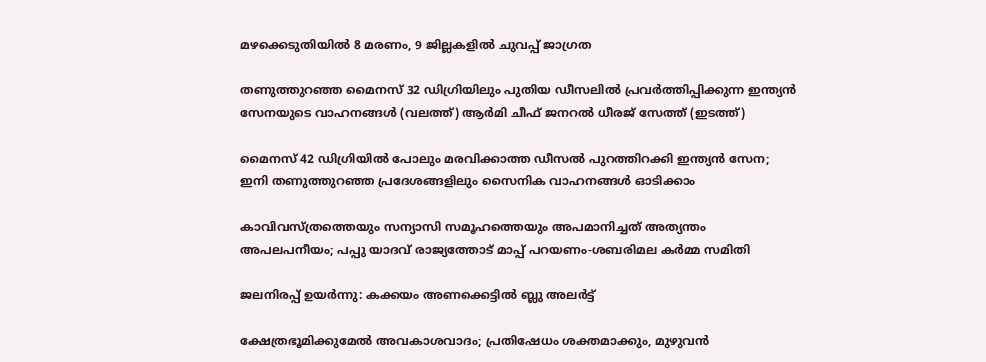മഴക്കെടുതിയില്‍ 8 മരണം, 9 ജില്ലകളില്‍ ചുവപ്പ് ജാഗ്രത

തണുത്തുറഞ്ഞ മൈനസ് 32 ഡിഗ്രിയിലും പുതിയ ഡീസലില്‍ പ്രവര്‍ത്തിപ്പിക്കുന്ന ഇന്ത്യന്‍ സേനയുടെ വാഹനങ്ങള്‍ (വലത്ത്) ആർമി ചീഫ് ജനറൽ ധീരജ് സേത്ത് (ഇടത്ത്)

മൈനസ് 42 ഡിഗ്രിയില്‍ പോലും മരവിക്കാത്ത ഡീസല്‍ പുറത്തിറക്കി ഇന്ത്യന്‍ സേന; ഇനി തണുത്തുറഞ്ഞ പ്രദേശങ്ങളിലും സൈനിക വാഹനങ്ങള്‍ ഓടിക്കാം

കാവിവസ്ത്രത്തെയും സന്യാസി സമൂഹത്തെയും അപമാനിച്ചത് അത്യന്തം അപലപനീയം; പപ്പു യാദവ് രാജ്യത്തോട് മാപ്പ് പറയണം-ശബരിമല കര്‍മ്മ സമിതി

ജലനിരപ്പ് ഉയര്‍ന്നു: കക്കയം അണക്കെട്ടില്‍ ബ്ലു അലര്‍ട്ട്

ക്ഷേത്രഭൂമിക്കുമേല്‍ അവകാശവാദം; പ്രതിഷേധം ശക്തമാക്കും, മുഴുവന്‍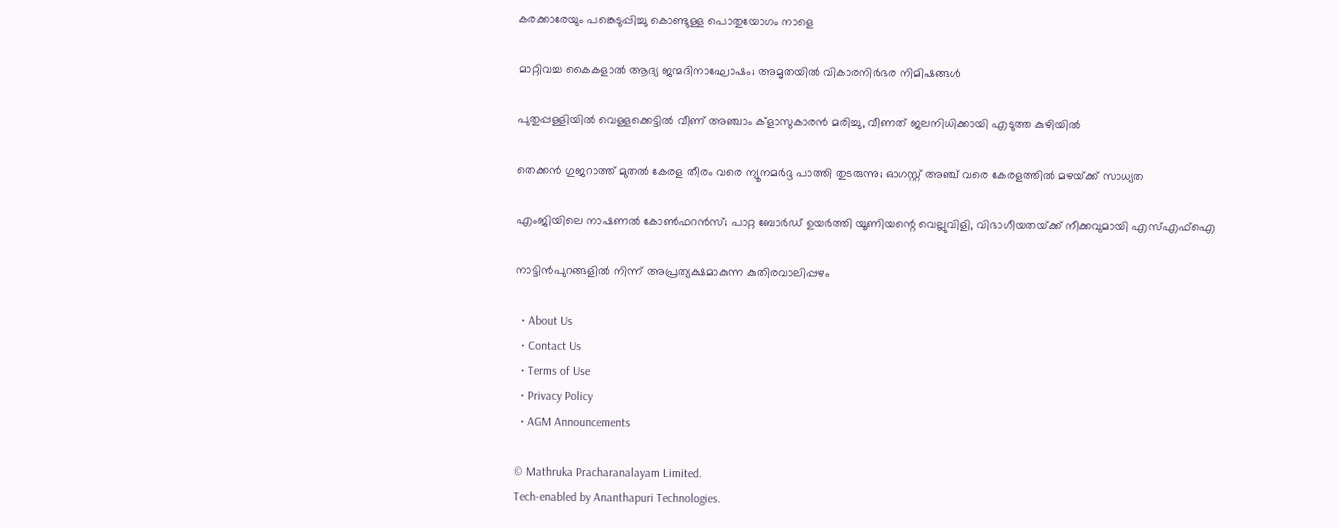കരക്കാരേയും പങ്കെടുപ്പിച്ചു കൊണ്ടുള്ള പൊതുയോഗം നാളെ

മാറ്റിവച്ച കൈകളാല്‍ ആദ്യ ജന്മദിനാഘോഷം; അമൃതയില്‍ വികാരനിര്‍ഭര നിമിഷങ്ങള്‍

പുതുപ്പള്ളിയില്‍ വെള്ളക്കെട്ടില്‍ വീണ് അഞ്ചാം ക്‌ളാസുകാരന്‍ മരിച്ചു, വീണത് ജലനിധിക്കായി എടുത്ത കുഴിയില്‍

തെക്കൻ ഗുജറാത്ത് മുതൽ കേരള തീരം വരെ ന്യൂനമർദ്ദ പാത്തി തുടരുന്നു; ഓഗസ്റ്റ് അഞ്ച് വരെ കേരളത്തിൽ മഴയ്‌ക്ക് സാധ്യത

എംജിയിലെ നാഷണല്‍ കോണ്‍ഫറന്‍സ്; പാറ്റ ബോര്‍ഡ് ഉയര്‍ത്തി യൂണിയന്റെ വെല്ലുവിളി, വിഭാഗീയതയ്‌ക്ക് നീക്കവുമായി എസ്എഫ്‌ഐ

നാട്ടിന്‍പുറങ്ങളില്‍ നിന്ന് അപ്രത്യക്ഷമാകുന്ന കുതിരവാലിപ്പഴം

  • About Us
  • Contact Us
  • Terms of Use
  • Privacy Policy
  • AGM Announcements

© Mathruka Pracharanalayam Limited.
Tech-enabled by Ananthapuri Technologies.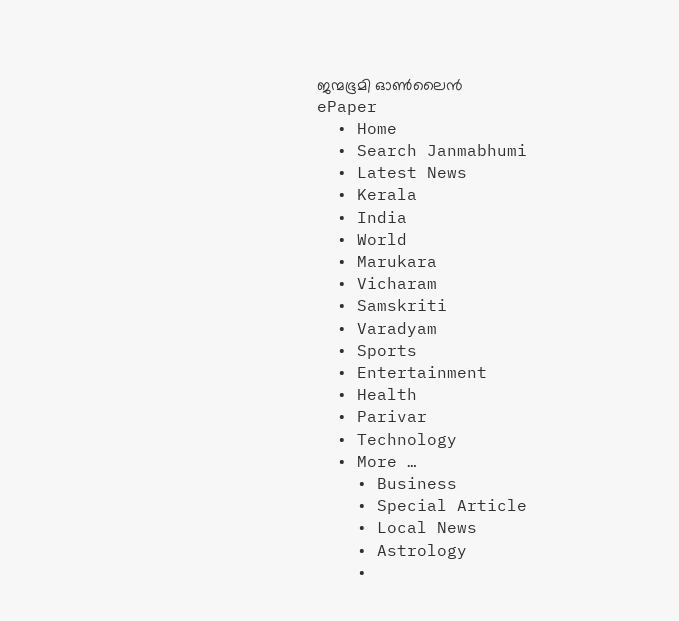ജന്മഭൂമി ഓണ്‍ലൈന്‍
ePaper
  • Home
  • Search Janmabhumi
  • Latest News
  • Kerala
  • India
  • World
  • Marukara
  • Vicharam
  • Samskriti
  • Varadyam
  • Sports
  • Entertainment
  • Health
  • Parivar
  • Technology
  • More …
    • Business
    • Special Article
    • Local News
    • Astrology
    •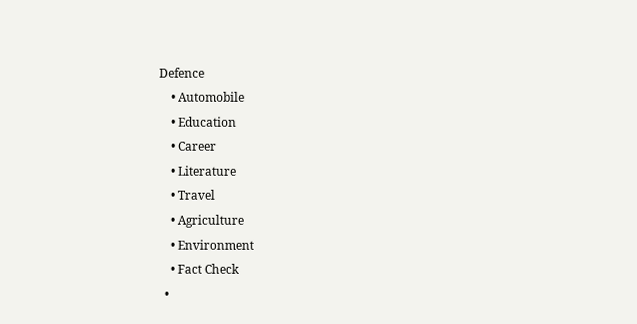Defence
    • Automobile
    • Education
    • Career
    • Literature
    • Travel
    • Agriculture
    • Environment
    • Fact Check
  •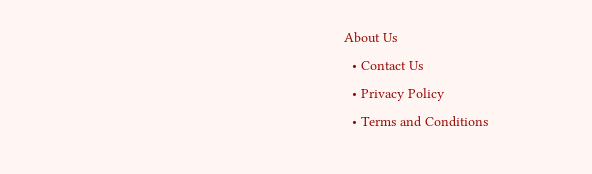About Us
  • Contact Us
  • Privacy Policy
  • Terms and Conditions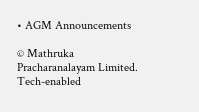• AGM Announcements

© Mathruka Pracharanalayam Limited.
Tech-enabled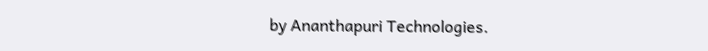by Ananthapuri Technologies.